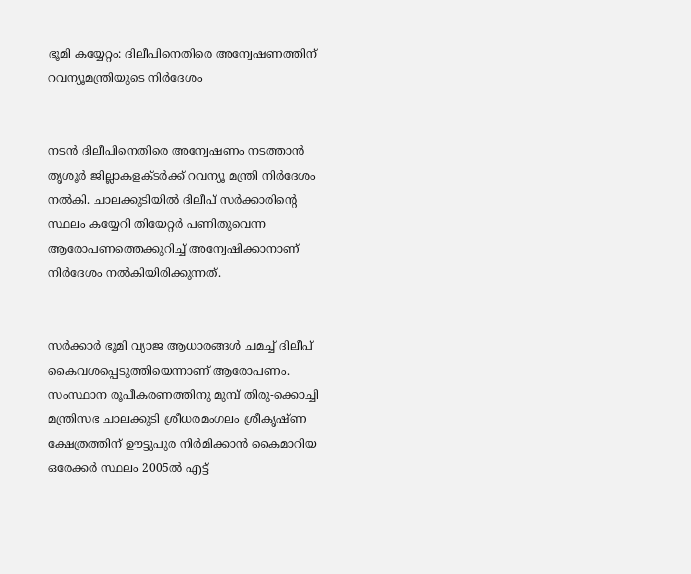ഭൂമി കയ്യേറ്റം: ദിലീപിനെതിരെ അന്വേഷണത്തിന് റവന്യൂമന്ത്രിയുടെ നിര്‍ദേശം


നടന്‍ ദിലീപിനെതിരെ അന്വേഷണം നടത്താന്‍ തൃശൂര്‍ ജില്ലാകളക്ടര്‍ക്ക് റവന്യൂ മന്ത്രി നിര്‍ദേശം നല്‍കി. ചാലക്കുടിയില്‍ ദിലീപ് സര്‍ക്കാരിന്റെ സ്ഥലം കയ്യേറി തിയേറ്റര്‍ പണിതുവെന്ന ആരോപണത്തെക്കുറിച്ച് അന്വേഷിക്കാനാണ് നിര്‍ദേശം നല്‍കിയിരിക്കുന്നത്.


സര്‍ക്കാര്‍ ഭൂമി വ്യാജ ആധാരങ്ങള്‍ ചമച്ച് ദിലീപ് കൈവശപ്പെടുത്തിയെന്നാണ് ആരോപണം. സംസ്ഥാന രൂപീകരണത്തിനു മുമ്പ് തിരു-ക്കൊച്ചി മന്ത്രിസഭ ചാലക്കുടി ശ്രീധരമംഗലം ശ്രീകൃഷ്ണ ക്ഷേത്രത്തിന് ഊട്ടുപുര നിര്‍മിക്കാന്‍ കൈമാറിയ ഒരേക്കര്‍ സ്ഥലം 2005ല്‍ എട്ട്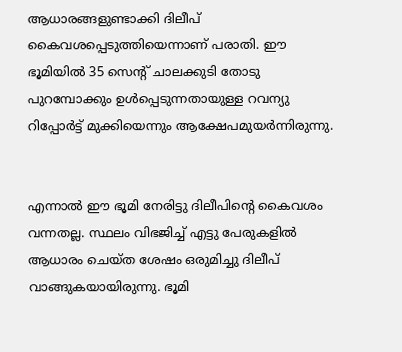ആധാരങ്ങളുണ്ടാക്കി ദിലീപ് കൈവശപ്പെടുത്തിയെന്നാണ് പരാതി. ഈ ഭൂമിയില്‍ 35 സെന്റ് ചാലക്കുടി തോടു പുറമ്പോക്കും ഉള്‍പ്പെടുന്നതായുള്ള റവന്യു റിപ്പോര്‍ട്ട് മുക്കിയെന്നും ആക്ഷേപമുയര്‍ന്നിരുന്നു.


എന്നാല്‍ ഈ ഭൂമി നേരിട്ടു ദിലീപിന്റെ കൈവശം വന്നതല്ല. സ്ഥലം വിഭജിച്ച്‌ എട്ടു പേരുകളില്‍ ആധാരം ചെയ്ത ശേഷം ഒരുമിച്ചു ദിലീപ് വാങ്ങുകയായിരുന്നു. ഭൂമി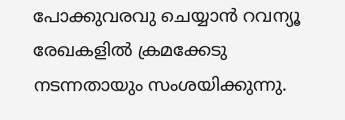പോക്കുവരവു ചെയ്യാന്‍ റവന്യൂ രേഖകളില്‍ ക്രമക്കേടു നടന്നതായും സംശയിക്കുന്നു.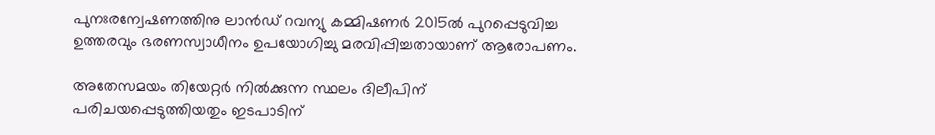പുനഃരന്വേഷണത്തിനു ലാന്‍ഡ് റവന്യു കമ്മിഷണര്‍ 2015ല്‍ പുറപ്പെടുവിച്ച ഉത്തരവും ഭരണസ്വാധീനം ഉപയോഗിച്ചു മരവിപ്പിച്ചതായാണ് ആരോപണം.

അതേസമയം തിയേറ്റര്‍ നില്‍ക്കുന്ന സ്ഥലം ദിലീപിന് പരിചയപ്പെടുത്തിയതും ഇടപാടിന്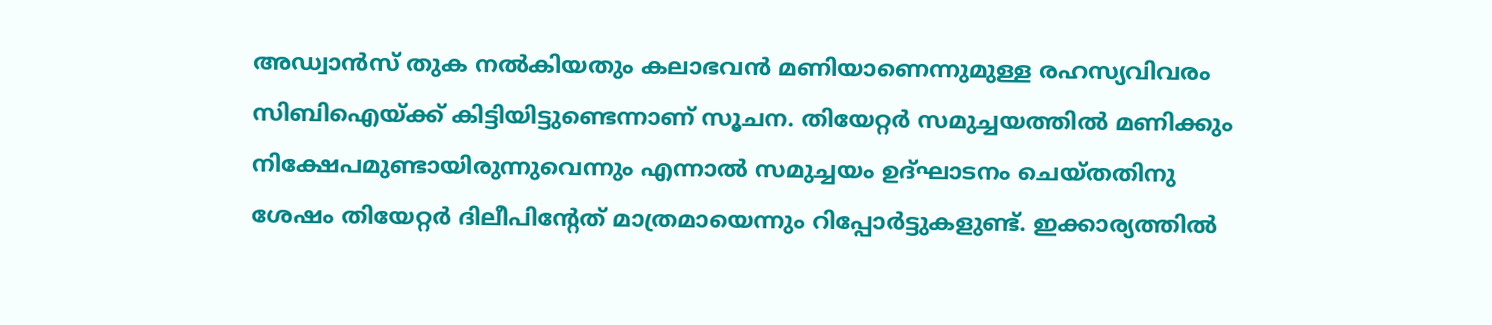അഡ്വാന്‍സ് തുക നല്‍കിയതും കലാഭവന്‍ മണിയാണെന്നുമുള്ള രഹസ്യവിവരം സിബിഐയ്ക്ക് കിട്ടിയിട്ടുണ്ടെന്നാണ് സൂചന. തിയേറ്റര്‍ സമുച്ചയത്തില്‍ മണിക്കും നിക്ഷേപമുണ്ടായിരുന്നുവെന്നും എന്നാല്‍ സമുച്ചയം ഉദ്ഘാടനം ചെയ്തതിനു ശേഷം തിയേറ്റര്‍ ദിലീപിന്റേത് മാത്രമായെന്നും റിപ്പോര്‍ട്ടുകളുണ്ട്. ഇക്കാര്യത്തില്‍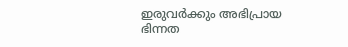ഇരുവര്‍ക്കും അഭിപ്രായ ഭിന്നത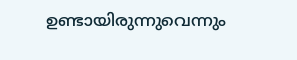ഉണ്ടായിരുന്നുവെന്നും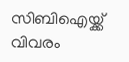സിബിഐയ്ക്ക് വിവരം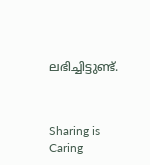ലഭിച്ചിട്ടുണ്ട്.



Sharing is Caring